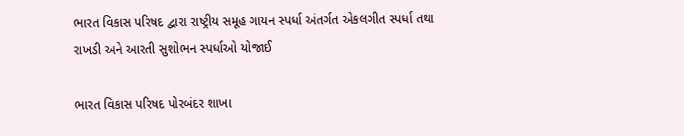ભારત વિકાસ પરિષદ દ્વારા રાષ્ટ્રીય સમૂહ ગાયન સ્પર્ધા અંતર્ગત એકલગીત સ્પર્ધા તથા રાખડી અને આરતી સુશોભન સ્પર્ધાઓ યોજાઈ

ભારત વિકાસ પરિષદ પોરબંદર શાખા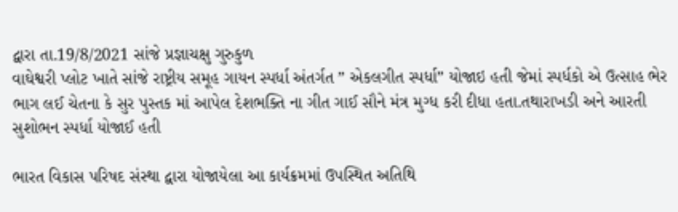દ્વારા તા.19/8/2021 સાંજે પ્રજ્ઞાચક્ષુ ગુરુકુળ
વાઘેશ્વરી પ્લોટ ખાતે સાંજે રાષ્ટ્રીય સમૂહ ગાયન સ્પર્ધા અંતર્ગત ” એકલગીત સ્પર્ધા” યોજાઇ હતી જેમાં સ્પર્ધકો એ ઉત્સાહ ભેર ભાગ લઈ ચેતના કે સુર પુસ્તક માં આપેલ દેશભક્તિ ના ગીત ગાઈ સૌને મંત્ર મુગ્ધ કરી દીધા હતા.તથારાખડી અને આરતી સુશોભન સ્પર્ધા યોજાઈ હતી

ભારત વિકાસ પરિષદ સંસ્થા દ્વારા યોજાયેલા આ કાર્યક્રમમાં ઉપસ્થિત અતિથિ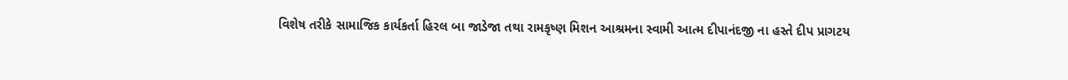વિશેષ તરીકે સામાજિક કાર્યકર્તા હિરલ બા જાડેજા તથા રામકૃષ્ણ મિશન આશ્રમના સ્વામી આત્મ દીપાનંદજી ના હસ્તે દીપ પ્રાગટય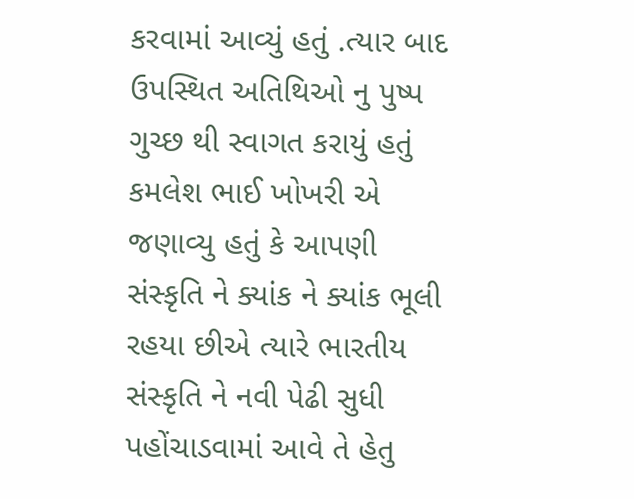કરવામાં આવ્યું હતું .ત્યાર બાદ ઉપસ્થિત અતિથિઓ નુ પુષ્પ ગુચ્છ થી સ્વાગત કરાયું હતું
કમલેશ ભાઈ ખોખરી એ જણાવ્યુ હતું કે આપણી સંસ્કૃતિ ને ક્યાંક ને ક્યાંક ભૂલી રહયા છીએ ત્યારે ભારતીય સંસ્કૃતિ ને નવી પેઢી સુધી પહોંચાડવામાં આવે તે હેતુ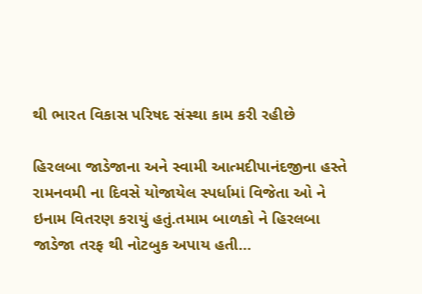થી ભારત વિકાસ પરિષદ સંસ્થા કામ કરી રહીછે

હિરલબા જાડેજાના અને સ્વામી આત્મદીપાનંદજીના હસ્તે રામનવમી ના દિવસે યોજાયેલ સ્પર્ધામાં વિજેતા ઓ ને ઇનામ વિતરણ કરાયું હતું.તમામ બાળકો ને હિરલબા જાડેજા તરફ થી નોટબુક અપાય હતી…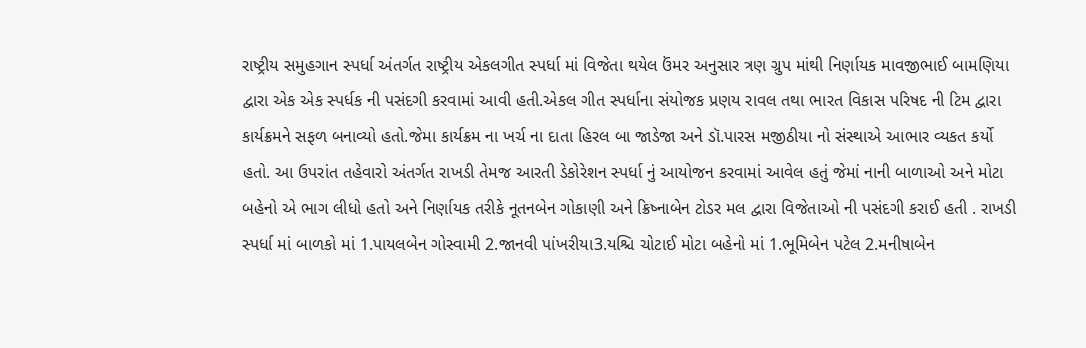રાષ્ટ્રીય સમુહગાન સ્પર્ધા અંતર્ગત રાષ્ટ્રીય એકલગીત સ્પર્ધા માં વિજેતા થયેલ ઉંમર અનુસાર ત્રણ ગ્રુપ માંથી નિર્ણાયક માવજીભાઈ બામણિયા દ્વારા એક એક સ્પર્ધક ની પસંદગી કરવામાં આવી હતી.એકલ ગીત સ્પર્ધાના સંયોજક પ્રણય રાવલ તથા ભારત વિકાસ પરિષદ ની ટિમ દ્વારા કાર્યક્રમને સફળ બનાવ્યો હતો.જેમા કાર્યક્રમ ના ખર્ચ ના દાતા હિરલ બા જાડેજા અને ડૉ.પારસ મજીઠીયા નો સંસ્થાએ આભાર વ્યકત કર્યો હતો. આ ઉપરાંત તહેવારો અંતર્ગત રાખડી તેમજ આરતી ડેકોરેશન સ્પર્ધા નું આયોજન કરવામાં આવેલ હતું જેમાં નાની બાળાઓ અને મોટા બહેનો એ ભાગ લીધો હતો અને નિર્ણાયક તરીકે નૂતનબેન ગોકાણી અને ક્રિષ્નાબેન ટોડર મલ દ્વારા વિજેતાઓ ની પસંદગી કરાઈ હતી . રાખડી સ્પર્ધા માં બાળકો માં 1.પાયલબેન ગોસ્વામી 2.જાનવી પાંખરીયા3.યશ્ચિ ચોટાઈ મોટા બહેનો માં 1.ભૂમિબેન પટેલ 2.મનીષાબેન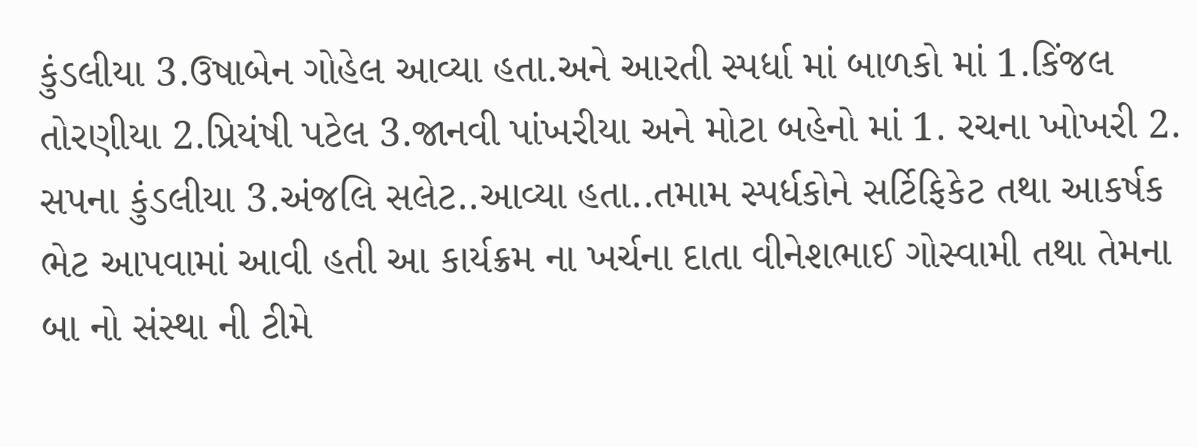કુંડલીયા 3.ઉષાબેન ગોહેલ આવ્યા હતા.અને આરતી સ્પર્ધા માં બાળકો માં 1.કિંજલ તોરણીયા 2.પ્રિયંષી પટેલ 3.જાનવી પાંખરીયા અને મોટા બહેનો માં 1. રચના ખોખરી 2. સપના કુંડલીયા 3.અંજલિ સલેટ..આવ્યા હતા..તમામ સ્પર્ધકોને સર્ટિફિકેટ તથા આકર્ષક ભેટ આપવામાં આવી હતી આ કાર્યક્રમ ના ખર્ચના દાતા વીનેશભાઈ ગોસ્વામી તથા તેમના બા નો સંસ્થા ની ટીમે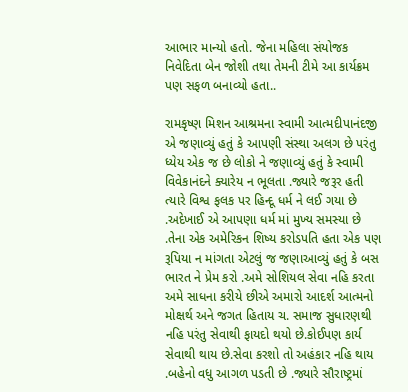આભાર માન્યો હતો. જેના મહિલા સંયોજક નિવેદિતા બેન જોશી તથા તેમની ટીમે આ કાર્યક્રમ પણ સફળ બનાવ્યો હતા..

રામકૃષ્ણ મિશન આશ્રમના સ્વામી આત્મદીપાનંદજી એ જણાવ્યું હતું કે આપણી સંસ્થા અલગ છે પરંતુ ધ્યેય એક જ છે લોકો ને જણાવ્યું હતું કે સ્વામી વિવેકાનંદને ક્યારેય ન ભૂલતા .જ્યારે જરૂર હતી ત્યારે વિશ્વ ફલક પર હિન્દૂ ધર્મ ને લઈ ગયા છે .અદેખાઈ એ આપણા ધર્મ માં મુખ્ય સમસ્યા છે .તેના એક અમેરિકન શિષ્ય કરોડપતિ હતા એક પણ રૂપિયા ન માંગતા એટલું જ જણાઆવ્યું હતું કે બસ ભારત ને પ્રેમ કરો .અમે સોશિયલ સેવા નહિ કરતા અમે સાધના કરીયે છીએ અમારો આદર્શ આત્મનો મોક્ષર્થ અને જગત હિતાય ચ. સમાજ સુધારણથી નહિ પરંતુ સેવાથી ફાયદો થયો છે.કોઈપણ કાર્ય સેવાથી થાય છે.સેવા કરશો તો અહંકાર નહિ થાય .બહેનો વધુ આગળ પડતી છે .જ્યારે સૌરાષ્ટ્રમાં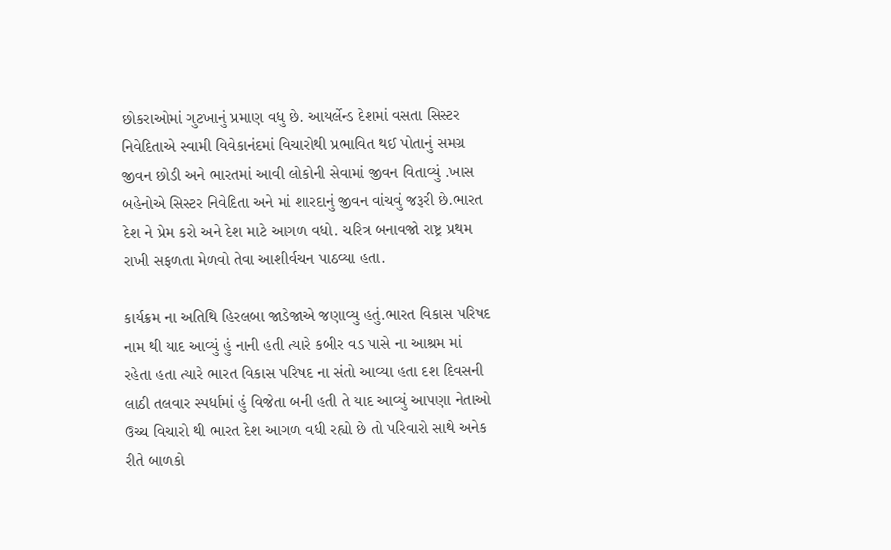છોકરાઓમાં ગુટખાનું પ્રમાણ વધુ છે. આયર્લેન્ડ દેશમાં વસતા સિસ્ટર નિવેદિતાએ સ્વામી વિવેકાનંદમાં વિચારોથી પ્રભાવિત થઈ પોતાનું સમગ્ર જીવન છોડી અને ભારતમાં આવી લોકોની સેવામાં જીવન વિતાવ્યું .ખાસ બહેનોએ સિસ્ટર નિવેદિતા અને માં શારદાનું જીવન વાંચવું જરૂરી છે.ભારત દેશ ને પ્રેમ કરો અને દેશ માટે આગળ વધો. ચરિત્ર બનાવજો રાષ્ટ્ર પ્રથમ રાખી સફળતા મેળવો તેવા આશીર્વચન પાઠવ્યા હતા.

કાર્યક્રમ ના અતિથિ હિરલબા જાડેજાએ જણાવ્યુ હતું.ભારત વિકાસ પરિષદ નામ થી યાદ આવ્યું હું નાની હતી ત્યારે કબીર વડ પાસે ના આશ્રમ માં રહેતા હતા ત્યારે ભારત વિકાસ પરિષદ ના સંતો આવ્યા હતા દશ દિવસની લાઠી તલવાર સ્પર્ધામાં હું વિજેતા બની હતી તે યાદ આવ્યું આપણા નેતાઓ ઉચ્ચ વિચારો થી ભારત દેશ આગળ વધી રહ્યો છે તો પરિવારો સાથે અનેક રીતે બાળકો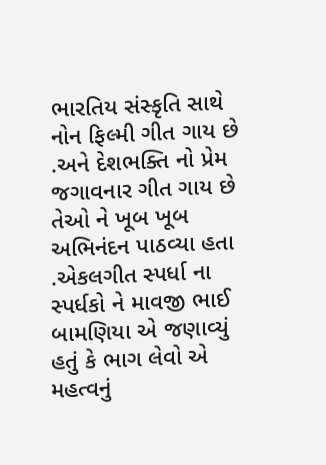ભારતિય સંસ્કૃતિ સાથે નોન ફિલ્મી ગીત ગાય છે .અને દેશભક્તિ નો પ્રેમ જગાવનાર ગીત ગાય છે તેઓ ને ખૂબ ખૂબ અભિનંદન પાઠવ્યા હતા .એકલગીત સ્પર્ધા ના સ્પર્ધકો ને માવજી ભાઈ બામણિયા એ જણાવ્યું હતું કે ભાગ લેવો એ મહત્વનું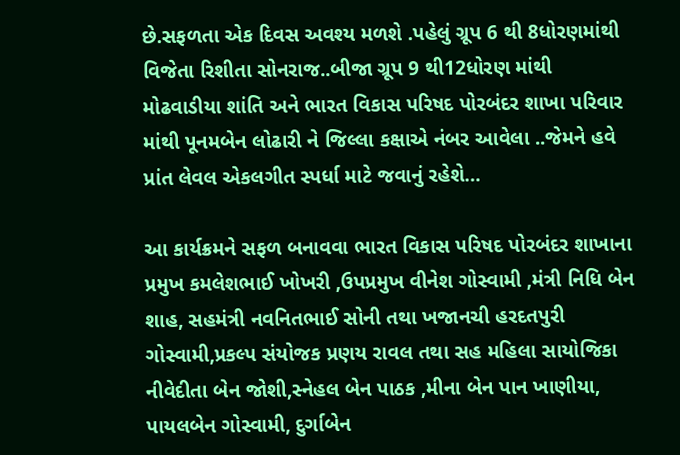છે.સફળતા એક દિવસ અવશ્ય મળશે .પહેલું ગ્રૂપ 6 થી 8ધોરણમાંથી વિજેતા રિશીતા સોનરાજ..બીજા ગ્રૂપ 9 થી12ધોરણ માંથી મોઢવાડીયા શાંતિ અને ભારત વિકાસ પરિષદ પોરબંદર શાખા પરિવાર માંથી પૂનમબેન લોઢારી ને જિલ્લા કક્ષાએ નંબર આવેલા ..જેમને હવે પ્રાંત લેવલ એકલગીત સ્પર્ધા માટે જવાનું રહેશે…

આ કાર્યક્રમને સફળ બનાવવા ભારત વિકાસ પરિષદ પોરબંદર શાખાના પ્રમુખ કમલેશભાઈ ખોખરી ,ઉપપ્રમુખ વીનેશ ગોસ્વામી ,મંત્રી નિધિ બેન શાહ, સહમંત્રી નવનિતભાઈ સોની તથા ખજાનચી હરદતપુરી ગોસ્વામી,પ્રકલ્પ સંયોજક પ્રણય રાવલ તથા સહ મહિલા સાયોજિકા નીવેદીતા બેન જોશી,સ્નેહલ બેન પાઠક ,મીના બેન પાન ખાણીયા, પાયલબેન ગોસ્વામી, દુર્ગાબેન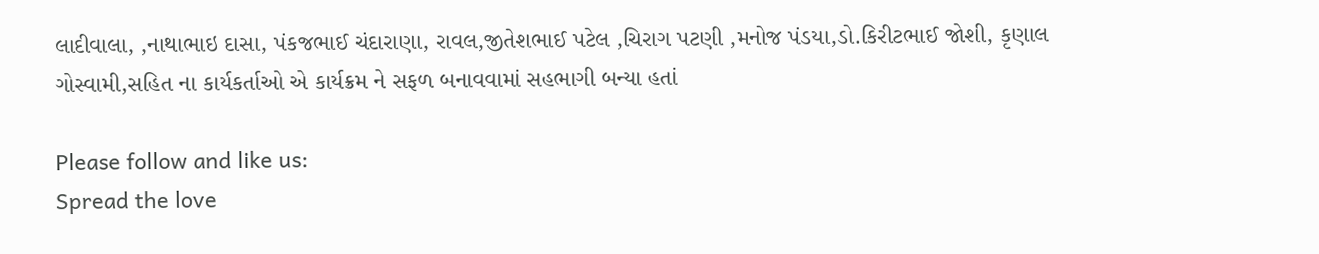લાદીવાલા, ,નાથાભાઇ દાસા, પંકજભાઈ ચંદારાણા, રાવલ,જીતેશભાઈ પટેલ ,ચિરાગ પટણી ,મનોજ પંડયા,ડો.કિરીટભાઈ જોશી, કૃણાલ ગોસ્વામી,સહિત ના કાર્યકર્તાઓ એ કાર્યક્રમ ને સફળ બનાવવામાં સહભાગી બન્યા હતાં

Please follow and like us:
Spread the love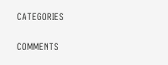CATEGORIES

COMMENTS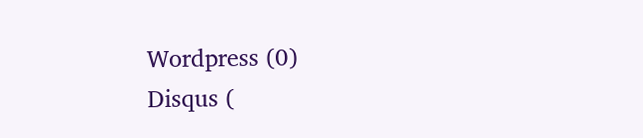Wordpress (0)
Disqus (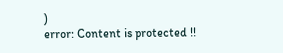)
error: Content is protected !!